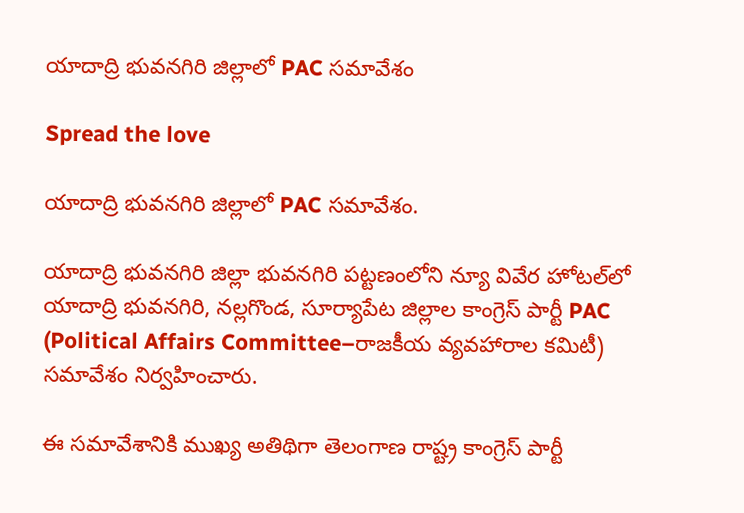యాదాద్రి భువనగిరి జిల్లాలో PAC సమావేశం

Spread the love

యాదాద్రి భువనగిరి జిల్లాలో PAC సమావేశం.

యాదాద్రి భువనగిరి జిల్లా భువనగిరి పట్టణంలోని న్యూ వివేర హోటల్‌లో యాదాద్రి భువనగిరి, నల్లగొండ, సూర్యాపేట జిల్లాల కాంగ్రెస్ పార్టీ PAC (Political Affairs Committee–రాజకీయ వ్యవహారాల కమిటీ) సమావేశం నిర్వహించారు.

ఈ సమావేశానికి ముఖ్య అతిథిగా తెలంగాణ రాష్ట్ర కాంగ్రెస్ పార్టీ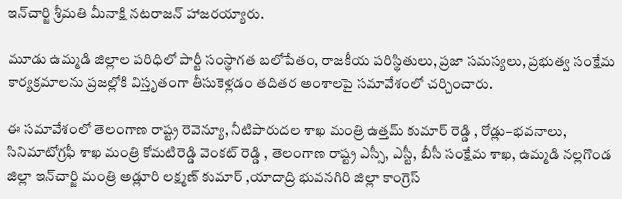ఇన్‌చార్జి శ్రీమతి మీనాక్షి నటరాజన్ హాజరయ్యారు.

మూడు ఉమ్మడి జిల్లాల పరిధిలో పార్టీ సంస్థాగత బలోపేతం, రాజకీయ పరిస్థితులు, ప్రజా సమస్యలు, ప్రభుత్వ సంక్షేమ కార్యక్రమాలను ప్రజల్లోకి విస్తృతంగా తీసుకెళ్లడం తదితర అంశాలపై సమావేశంలో చర్చించారు.

ఈ సమావేశంలో తెలంగాణ రాష్ట్ర రెవెన్యూ, నీటిపారుదల శాఖ మంత్రి ఉత్తమ్ కుమార్ రెడ్డి , రోడ్లు–భవనాలు, సినిమాటోగ్రఫీ శాఖ మంత్రి కోమటిరెడ్డి వెంకట్ రెడ్డి , తెలంగాణ రాష్ట్ర ఎస్సీ, ఎస్టీ, బీసీ సంక్షేమ శాఖ, ఉమ్మడి నల్లగొండ జిల్లా ఇన్‌చార్జి మంత్రి అడ్లూరి లక్ష్మణ్ కుమార్ ,యాదాద్రి భువనగిరి జిల్లా కాంగ్రెస్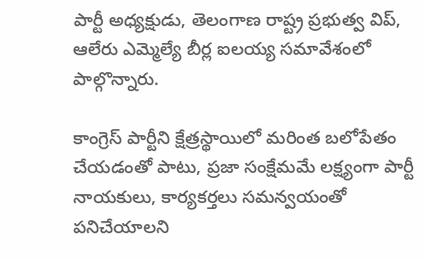పార్టీ అధ్యక్షుడు, తెలంగాణ రాష్ట్ర ప్రభుత్వ విప్, ఆలేరు ఎమ్మెల్యే బీర్ల ఐలయ్య సమావేశంలో పాల్గొన్నారు.

కాంగ్రెస్ పార్టీని క్షేత్రస్థాయిలో మరింత బలోపేతం చేయడంతో పాటు, ప్రజా సంక్షేమమే లక్ష్యంగా పార్టీ నాయకులు, కార్యకర్తలు సమన్వయంతో పనిచేయాలని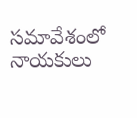సమావేశంలో నాయకులు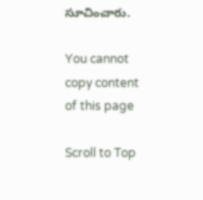సూచించారు.

You cannot copy content of this page

Scroll to Top